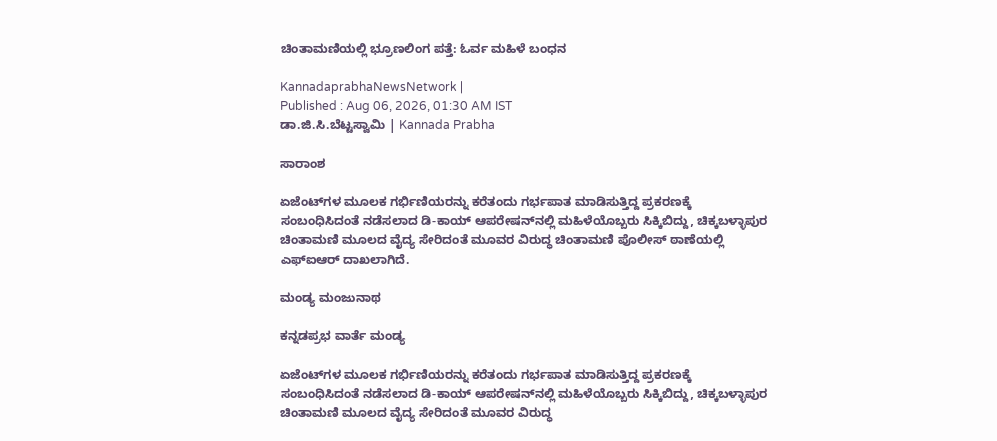ಚಿಂತಾಮಣಿಯಲ್ಲಿ ಭ್ರೂಣಲಿಂಗ ಪತ್ತೆ: ಓರ್ವ ಮಹಿಳೆ ಬಂಧನ

KannadaprabhaNewsNetwork |
Published : Aug 06, 2026, 01:30 AM IST
ಡಾ.ಜಿ.ಸಿ.ಬೆಟ್ಟಸ್ವಾಮಿ | Kannada Prabha

ಸಾರಾಂಶ

ಏಜೆಂಟ್‌ಗಳ ಮೂಲಕ ಗರ್ಭಿಣಿಯರನ್ನು ಕರೆತಂದು ಗರ್ಭಪಾತ ಮಾಡಿಸುತ್ತಿದ್ದ ಪ್ರಕರಣಕ್ಕೆ ಸಂಬಂಧಿಸಿದಂತೆ ನಡೆಸಲಾದ ಡಿ-ಕಾಯ್ ಆಪರೇಷನ್‌ನಲ್ಲಿ ಮಹಿಳೆಯೊಬ್ಬರು ಸಿಕ್ಕಿಬಿದ್ದು, ಚಿಕ್ಕಬಳ್ಳಾಪುರ ಚಿಂತಾಮಣಿ ಮೂಲದ ವೈದ್ಯ ಸೇರಿದಂತೆ ಮೂವರ ವಿರುದ್ಧ ಚಿಂತಾಮಣಿ ಪೊಲೀಸ್ ಠಾಣೆಯಲ್ಲಿ ಎಫ್‌ಐಆರ್ ದಾಖಲಾಗಿದೆ.

ಮಂಡ್ಯ ಮಂಜುನಾಥ

ಕನ್ನಡಪ್ರಭ ವಾರ್ತೆ ಮಂಡ್ಯ

ಏಜೆಂಟ್‌ಗಳ ಮೂಲಕ ಗರ್ಭಿಣಿಯರನ್ನು ಕರೆತಂದು ಗರ್ಭಪಾತ ಮಾಡಿಸುತ್ತಿದ್ದ ಪ್ರಕರಣಕ್ಕೆ ಸಂಬಂಧಿಸಿದಂತೆ ನಡೆಸಲಾದ ಡಿ-ಕಾಯ್ ಆಪರೇಷನ್‌ನಲ್ಲಿ ಮಹಿಳೆಯೊಬ್ಬರು ಸಿಕ್ಕಿಬಿದ್ದು, ಚಿಕ್ಕಬಳ್ಳಾಪುರ ಚಿಂತಾಮಣಿ ಮೂಲದ ವೈದ್ಯ ಸೇರಿದಂತೆ ಮೂವರ ವಿರುದ್ಧ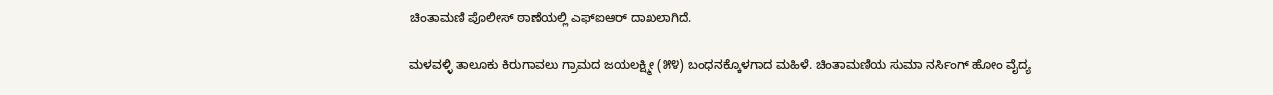ಚಿಂತಾಮಣಿ ಪೊಲೀಸ್ ಠಾಣೆಯಲ್ಲಿ ಎಫ್‌ಐಆರ್ ದಾಖಲಾಗಿದೆ.

ಮಳವಳ್ಳಿ ತಾಲೂಕು ಕಿರುಗಾವಲು ಗ್ರಾಮದ ಜಯಲಕ್ಷ್ಮೀ (೫೪) ಬಂಧನಕ್ಕೊಳಗಾದ ಮಹಿಳೆ. ಚಿಂತಾಮಣಿಯ ಸುಮಾ ನರ್ಸಿಂಗ್ ಹೋಂ ವೈದ್ಯ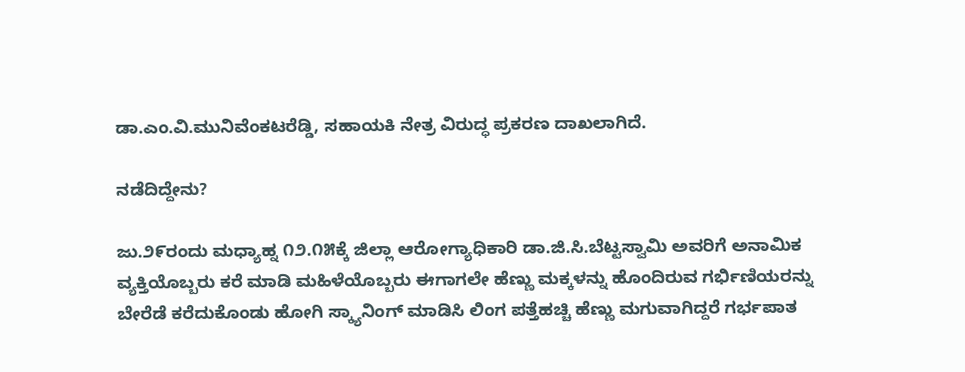ಡಾ.ಎಂ.ವಿ.ಮುನಿವೆಂಕಟರೆಡ್ಡಿ, ಸಹಾಯಕಿ ನೇತ್ರ ವಿರುದ್ಧ ಪ್ರಕರಣ ದಾಖಲಾಗಿದೆ.

ನಡೆದಿದ್ದೇನು?

ಜು.೨೯ರಂದು ಮಧ್ಯಾಹ್ನ ೧೨.೧೫ಕ್ಕೆ ಜಿಲ್ಲಾ ಆರೋಗ್ಯಾಧಿಕಾರಿ ಡಾ.ಜಿ.ಸಿ.ಬೆಟ್ಟಸ್ವಾಮಿ ಅವರಿಗೆ ಅನಾಮಿಕ ವ್ಯಕ್ತಿಯೊಬ್ಬರು ಕರೆ ಮಾಡಿ ಮಹಿಳೆಯೊಬ್ಬರು ಈಗಾಗಲೇ ಹೆಣ್ಣು ಮಕ್ಕಳನ್ನು ಹೊಂದಿರುವ ಗರ್ಭಿಣಿಯರನ್ನು ಬೇರೆಡೆ ಕರೆದುಕೊಂಡು ಹೋಗಿ ಸ್ಕ್ಯಾನಿಂಗ್ ಮಾಡಿಸಿ ಲಿಂಗ ಪತ್ತೆಹಚ್ಚಿ ಹೆಣ್ಣು ಮಗುವಾಗಿದ್ದರೆ ಗರ್ಭಪಾತ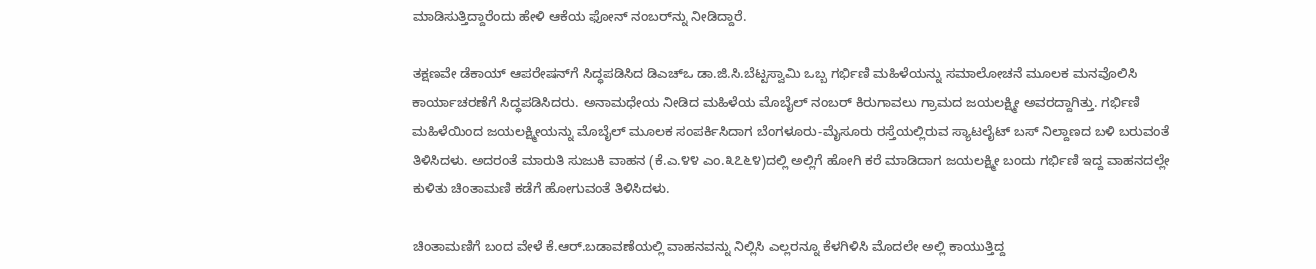ಮಾಡಿಸುತ್ತಿದ್ದಾರೆಂದು ಹೇಳಿ ಆಕೆಯ ಫೋನ್ ನಂಬರ್‌ನ್ನು ನೀಡಿದ್ದಾರೆ.

ತಕ್ಷಣವೇ ಡೆಕಾಯ್ ಆಪರೇಷನ್‌ಗೆ ಸಿದ್ಧಪಡಿಸಿದ ಡಿಎಚ್‌ಒ ಡಾ.ಜಿ.ಸಿ.ಬೆಟ್ಟಸ್ವಾಮಿ ಒಬ್ಬ ಗರ್ಭಿಣಿ ಮಹಿಳೆಯನ್ನು ಸಮಾಲೋಚನೆ ಮೂಲಕ ಮನವೊಲಿಸಿ ಕಾರ್ಯಾಚರಣೆಗೆ ಸಿದ್ಧಪಡಿಸಿದರು. ಅನಾಮಧೇಯ ನೀಡಿದ ಮಹಿಳೆಯ ಮೊಬೈಲ್‌ ನಂಬರ್ ಕಿರುಗಾವಲು ಗ್ರಾಮದ ಜಯಲಕ್ಷ್ಮೀ ಅವರದ್ದಾಗಿತ್ತು. ಗರ್ಭಿಣಿ ಮಹಿಳೆಯಿಂದ ಜಯಲಕ್ಷ್ಮೀಯನ್ನು ಮೊಬೈಲ್ ಮೂಲಕ ಸಂಪರ್ಕಿಸಿದಾಗ ಬೆಂಗಳೂರು-ಮೈಸೂರು ರಸ್ತೆಯಲ್ಲಿರುವ ಸ್ಯಾಟಲೈಟ್ ಬಸ್ ನಿಲ್ದಾಣದ ಬಳಿ ಬರುವಂತೆ ತಿಳಿಸಿದಳು. ಅದರಂತೆ ಮಾರುತಿ ಸುಜುಕಿ ವಾಹನ (ಕೆ.ಎ.೪೪ ಎಂ.೩೭೬೪)ದಲ್ಲಿ ಅಲ್ಲಿಗೆ ಹೋಗಿ ಕರೆ ಮಾಡಿದಾಗ ಜಯಲಕ್ಷ್ಮೀ ಬಂದು ಗರ್ಭಿಣಿ ಇದ್ದ ವಾಹನದಲ್ಲೇ ಕುಳಿತು ಚಿಂತಾಮಣಿ ಕಡೆಗೆ ಹೋಗುವಂತೆ ತಿಳಿಸಿದಳು.

ಚಿಂತಾಮಣಿಗೆ ಬಂದ ವೇಳೆ ಕೆ.ಆರ್.ಬಡಾವಣೆಯಲ್ಲಿ ವಾಹನವನ್ನು ನಿಲ್ಲಿಸಿ ಎಲ್ಲರನ್ನೂ ಕೆಳಗಿಳಿಸಿ ಮೊದಲೇ ಅಲ್ಲಿ ಕಾಯುತ್ತಿದ್ದ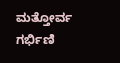ಮತ್ತೋರ್ವ ಗರ್ಭಿಣಿ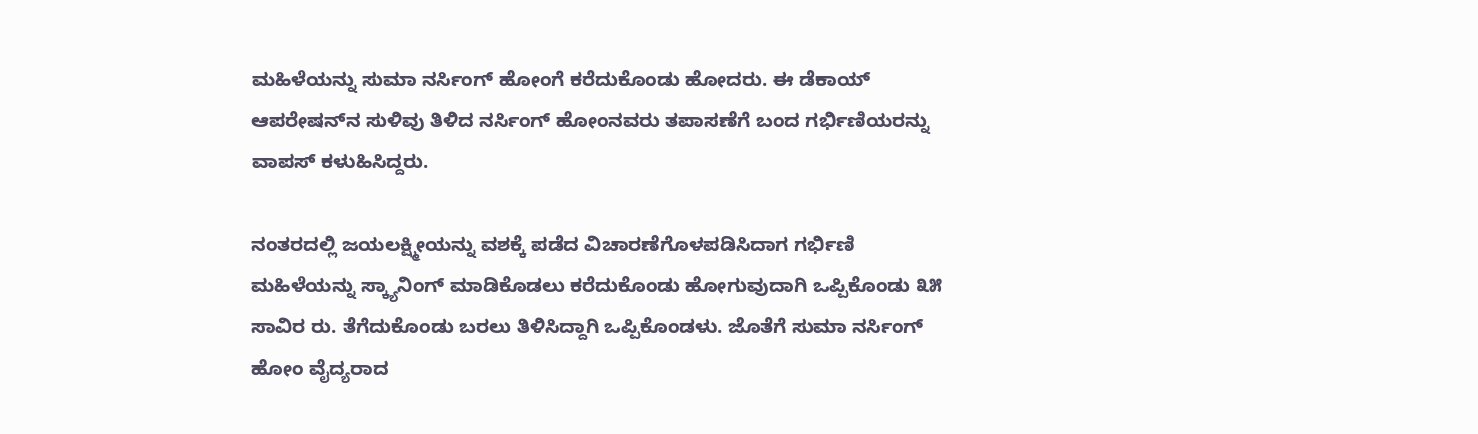ಮಹಿಳೆಯನ್ನು ಸುಮಾ ನರ್ಸಿಂಗ್ ಹೋಂಗೆ ಕರೆದುಕೊಂಡು ಹೋದರು. ಈ ಡೆಕಾಯ್ ಆಪರೇಷನ್‌ನ ಸುಳಿವು ತಿಳಿದ ನರ್ಸಿಂಗ್‌ ಹೋಂನವರು ತಪಾಸಣೆಗೆ ಬಂದ ಗರ್ಭಿಣಿಯರನ್ನು ವಾಪಸ್ ಕಳುಹಿಸಿದ್ದರು.

ನಂತರದಲ್ಲಿ ಜಯಲಕ್ಷ್ಮೀಯನ್ನು ವಶಕ್ಕೆ ಪಡೆದ ವಿಚಾರಣೆಗೊಳಪಡಿಸಿದಾಗ ಗರ್ಭಿಣಿ ಮಹಿಳೆಯನ್ನು ಸ್ಕ್ಯಾನಿಂಗ್ ಮಾಡಿಕೊಡಲು ಕರೆದುಕೊಂಡು ಹೋಗುವುದಾಗಿ ಒಪ್ಪಿಕೊಂಡು ೩೫ ಸಾವಿರ ರು. ತೆಗೆದುಕೊಂಡು ಬರಲು ತಿಳಿಸಿದ್ದಾಗಿ ಒಪ್ಪಿಕೊಂಡಳು. ಜೊತೆಗೆ ಸುಮಾ ನರ್ಸಿಂಗ್ ಹೋಂ ವೈದ್ಯರಾದ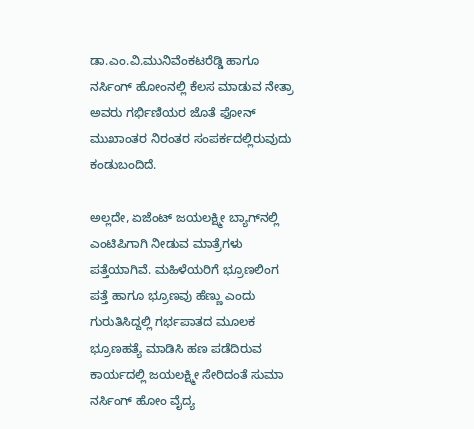ಡಾ.ಎಂ.ವಿ.ಮುನಿವೆಂಕಟರೆಡ್ಡಿ ಹಾಗೂ ನರ್ಸಿಂಗ್ ಹೋಂನಲ್ಲಿ ಕೆಲಸ ಮಾಡುವ ನೇತ್ರಾ ಅವರು ಗರ್ಭಿಣಿಯರ ಜೊತೆ ಫೋನ್ ಮುಖಾಂತರ ನಿರಂತರ ಸಂಪರ್ಕದಲ್ಲಿರುವುದು ಕಂಡುಬಂದಿದೆ.

ಅಲ್ಲದೇ, ಏಜೆಂಟ್ ಜಯಲಕ್ಷ್ಮೀ ಬ್ಯಾಗ್‌ನಲ್ಲಿ ಎಂಟಿಪಿಗಾಗಿ ನೀಡುವ ಮಾತ್ರೆಗಳು ಪತ್ತೆಯಾಗಿವೆ. ಮಹಿಳೆಯರಿಗೆ ಭ್ರೂಣಲಿಂಗ ಪತ್ತೆ ಹಾಗೂ ಭ್ರೂಣವು ಹೆಣ್ಣು ಎಂದು ಗುರುತಿಸಿದ್ದಲ್ಲಿ ಗರ್ಭಪಾತದ ಮೂಲಕ ಭ್ರೂಣಹತ್ಯೆ ಮಾಡಿಸಿ ಹಣ ಪಡೆದಿರುವ ಕಾರ್ಯದಲ್ಲಿ ಜಯಲಕ್ಷ್ಮೀ ಸೇರಿದಂತೆ ಸುಮಾ ನರ್ಸಿಂಗ್ ಹೋಂ ವೈದ್ಯ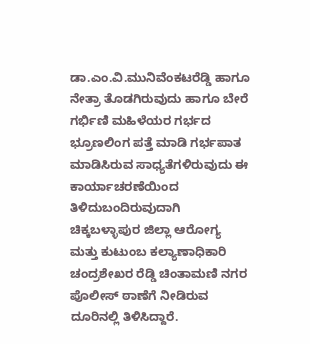ಡಾ.ಎಂ.ವಿ.ಮುನಿವೆಂಕಟರೆಡ್ಡಿ ಹಾಗೂ ನೇತ್ರಾ ತೊಡಗಿರುವುದು ಹಾಗೂ ಬೇರೆ ಗರ್ಭಿಣಿ ಮಹಿಳೆಯರ ಗರ್ಭದ ಭ್ರೂಣಲಿಂಗ ಪತ್ತೆ ಮಾಡಿ ಗರ್ಭಪಾತ ಮಾಡಿಸಿರುವ ಸಾಧ್ಯತೆಗಳಿರುವುದು ಈ ಕಾರ್ಯಾಚರಣೆಯಿಂದ ತಿಳಿದುಬಂದಿರುವುದಾಗಿ ಚಿಕ್ಕಬಳ್ಳಾಪುರ ಜಿಲ್ಲಾ ಆರೋಗ್ಯ ಮತ್ತು ಕುಟುಂಬ ಕಲ್ಯಾಣಾಧಿಕಾರಿ ಚಂದ್ರಶೇಖರ ರೆಡ್ಡಿ ಚಿಂತಾಮಣಿ ನಗರ ಪೊಲೀಸ್ ಠಾಣೆಗೆ ನೀಡಿರುವ ದೂರಿನಲ್ಲಿ ತಿಳಿಸಿದ್ದಾರೆ.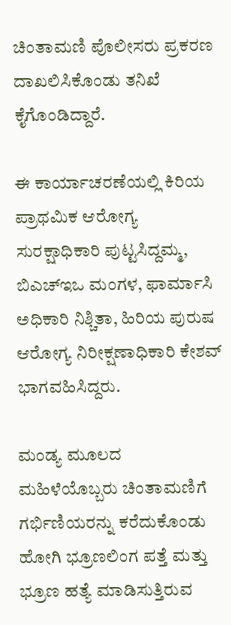ಚಿಂತಾಮಣಿ ಪೊಲೀಸರು ಪ್ರಕರಣ ದಾಖಲಿಸಿಕೊಂಡು ತನಿಖೆ ಕೈಗೊಂಡಿದ್ದಾರೆ.

ಈ ಕಾರ್ಯಾಚರಣೆಯಲ್ಲಿ ಕಿರಿಯ ಪ್ರಾಥಮಿಕ ಆರೋಗ್ಯ ಸುರಕ್ಷಾಧಿಕಾರಿ ಪುಟ್ಟಸಿದ್ದಮ್ಮ, ಬಿಎಚ್‌ಇಒ ಮಂಗಳ, ಫಾರ್ಮಾಸಿ ಅಧಿಕಾರಿ ನಿಶ್ಚಿತಾ, ಹಿರಿಯ ಪುರುಷ ಆರೋಗ್ಯ ನಿರೀಕ್ಷಣಾಧಿಕಾರಿ ಕೇಶವ್ ಭಾಗವಹಿಸಿದ್ದರು.

ಮಂಡ್ಯ ಮೂಲದ ಮಹಿಳೆಯೊಬ್ಬರು ಚಿಂತಾಮಣಿಗೆ ಗರ್ಭಿಣಿಯರನ್ನು ಕರೆದುಕೊಂಡು ಹೋಗಿ ಭ್ರೂಣಲಿಂಗ ಪತ್ತೆ ಮತ್ತು ಭ್ರೂಣ ಹತ್ಯೆ ಮಾಡಿಸುತ್ತಿರುವ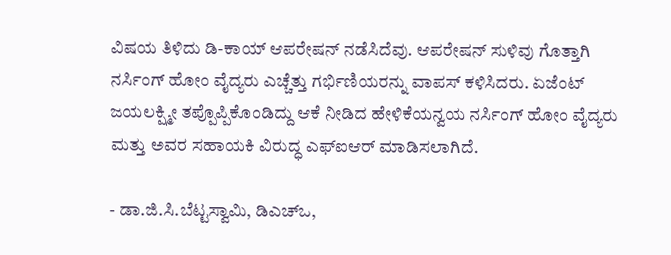ವಿಷಯ ತಿಳಿದು ಡಿ-ಕಾಯ್ ಆಪರೇಷನ್ ನಡೆಸಿದೆವು. ಆಪರೇಷನ್ ಸುಳಿವು ಗೊತ್ತಾಗಿ ನರ್ಸಿಂಗ್ ಹೋಂ ವೈದ್ಯರು ಎಚ್ಚೆತ್ತು ಗರ್ಭಿಣಿಯರನ್ನು ವಾಪಸ್ ಕಳಿಸಿದರು. ಏಜೆಂಟ್ ಜಯಲಕ್ಷ್ಮೀ ತಪ್ಪೊಪ್ಪಿಕೊಂಡಿದ್ದು ಆಕೆ ನೀಡಿದ ಹೇಳಿಕೆಯನ್ವಯ ನರ್ಸಿಂಗ್ ಹೋಂ ವೈದ್ಯರು ಮತ್ತು ಅವರ ಸಹಾಯಕಿ ವಿರುದ್ಧ ಎಫ್‌ಐಆರ್ ಮಾಡಿಸಲಾಗಿದೆ.

- ಡಾ.ಜಿ.ಸಿ.ಬೆಟ್ಟಸ್ವಾಮಿ, ಡಿಎಚ್‌ಒ,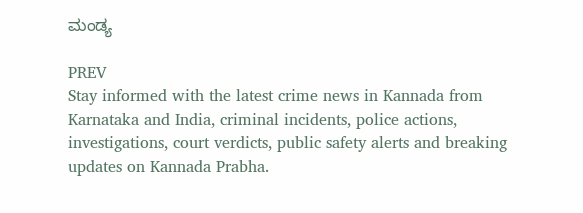ಮಂಡ್ಯ

PREV
Stay informed with the latest crime news in Kannada from Karnataka and India, criminal incidents, police actions, investigations, court verdicts, public safety alerts and breaking updates on Kannada Prabha.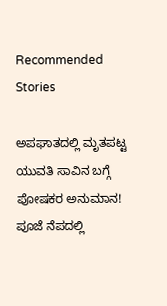Recommended Stories

ಅಪಘಾತದಲ್ಲಿ ಮೃತಪಟ್ಟ ಯುವತಿ ಸಾವಿನ ಬಗ್ಗೆ ಪೋಷಕರ ಅನುಮಾನ!
ಪೂಜೆ ನೆಪದಲ್ಲಿ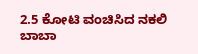2.5 ಕೋಟಿ ವಂಚಿಸಿದ ನಕಲಿ ಬಾಬಾ